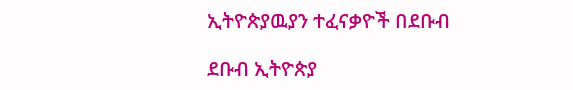ኢትዮጵያዉያን ተፈናቃዮች በደቡብ

ደቡብ ኢትዮጵያ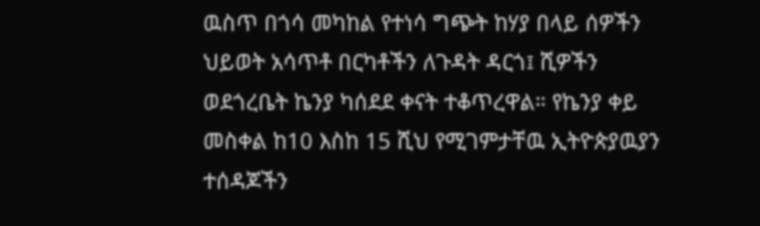ዉስጥ በጎሳ መካከል የተነሳ ግጭት ከሃያ በላይ ሰዎችን ህይወት አሳጥቶ በርካቶችን ለጉዳት ዳርጎ፤ ሺዎችን ወደጎረቤት ኬንያ ካሰደደ ቀናት ተቆጥረዋል። የኬንያ ቀይ መስቀል ከ10 እስከ 15 ሺህ የሚገምታቸዉ ኢትዮጵያዉያን ተሰዳጆችን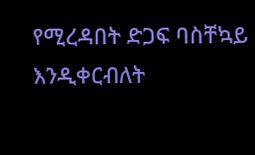የሚረዳበት ድጋፍ ባስቸኳይ እንዲቀርብለት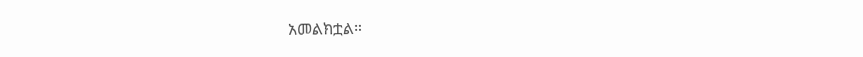አመልክቷል።